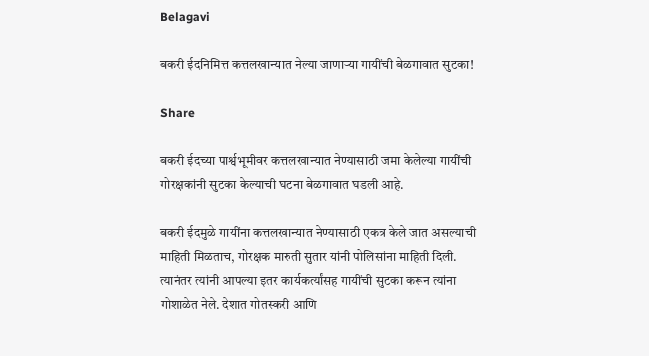Belagavi

बकरी ईदनिमित्त कत्तलखान्यात नेल्या जाणाऱ्या गायींची बेळगावात सुटका!

Share

बकरी ईदच्या पार्श्वभूमीवर कत्तलखान्यात नेण्यासाठी जमा केलेल्या गायींची गोरक्षकांनी सुटका केल्याची घटना बेळगावात घडली आहे.

बकरी ईदमुळे गायींना कत्तलखान्यात नेण्यासाठी एकत्र केले जात असल्याची माहिती मिळताच, गोरक्षक मारुती सुतार यांनी पोलिसांना माहिती दिली. त्यानंतर त्यांनी आपल्या इतर कार्यकर्त्यांसह गायींची सुटका करून त्यांना गोशाळेत नेले. देशात गोतस्करी आणि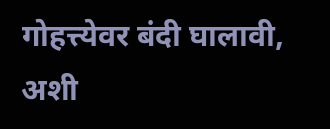गोहत्त्येवर बंदी घालावी, अशी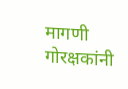मागणी गोरक्षकांनी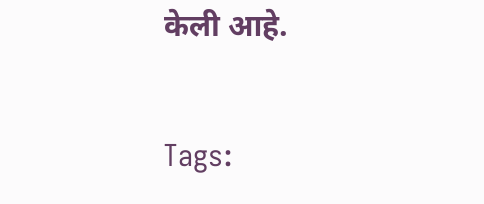केली आहे.

Tags: